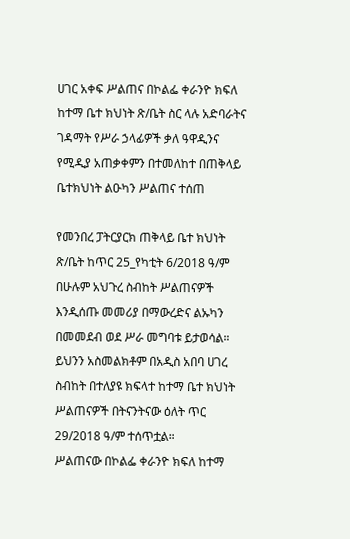ሀገር አቀፍ ሥልጠና በኮልፌ ቀራንዮ ክፍለ ከተማ ቤተ ክህነት ጽ/ቤት ስር ላሉ አድባራትና ገዳማት የሥራ ኃላፊዎች ቃለ ዓዋዲንና የሚዲያ አጠቃቀምን በተመለከተ በጠቅላይ ቤተክህነት ልዑካን ሥልጠና ተሰጠ

የመንበረ ፓትርያርክ ጠቅላይ ቤተ ክህነት ጽ/ቤት ከጥር 25_የካቲት 6/2018 ዓ/ም በሁሉም አህጉረ ስብከት ሥልጠናዎች እንዲሰጡ መመሪያ በማውረድና ልኡካን በመመደብ ወደ ሥራ መግባቱ ይታወሳል።
ይህንን አስመልክቶም በአዲስ አበባ ሀገረ ስብከት በተለያዩ ክፍላተ ከተማ ቤተ ክህነት ሥልጠናዎች በትናንትናው ዕለት ጥር 29/2018 ዓ/ም ተሰጥቷል።
ሥልጠናው በኮልፌ ቀራንዮ ክፍለ ከተማ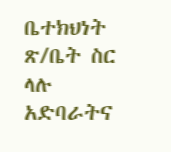ቤተክህነት ጽ/ቤት ስር ላሉ አድባራትና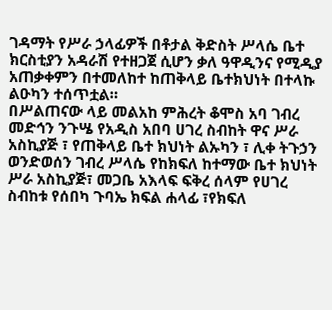ገዳማት የሥራ ኃላፊዎች በቶታል ቅድስት ሥላሴ ቤተ ክርስቲያን አዳራሽ የተዘጋጀ ሲሆን ቃለ ዓዋዲንና የሚዲያ አጠቃቀምን በተመለከተ ከጠቅላይ ቤተክህነት በተላኩ ልዑካን ተሰጥቷል።
በሥልጠናው ላይ መልአከ ምሕረት ቆሞስ አባ ገብረ መድኅን ንጉሤ የአዲስ አበባ ሀገረ ስብከት ዋና ሥራ አስኪያጅ ፣ የጠቅላይ ቤተ ክህነት ልኡካን ፣ ሊቀ ትጉኃን ወንድወሰን ገብረ ሥላሴ የከክፍለ ከተማው ቤተ ክህነት ሥራ አስኪያጅ፣ መጋቤ አእላፍ ፍቅረ ሰላም የሀገረ ስብከቱ የሰበካ ጉባኤ ክፍል ሐላፊ ፣የክፍለ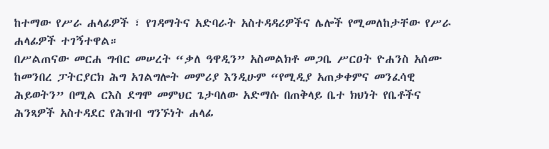ከተማው የሥራ ሐላፊዎች ፣ የገዳማትና አድባራት አስተዳዳሪዎችና ሌሎች የሚመለከታቸው የሥራ ሐላፊዎች ተገኝተዋል።
በሥልጠናው መርሐ ግብር መሠረት “ቃለ ዓዋዲን” አስመልክቶ መጋቤ ሥርዐት ዮሐንስ አሰሙ ከመንበረ ፓትርያርክ ሕግ አገልግሎት መምሪያ እንዲሁም “የሚዲያ አጠቃቀምና መንፈሳዊ ሕይወትን” በሚል ርእስ ደግሞ መምህር ጌታባለው አድማሱ በጠቅላይ ቤተ ክህነት የቤቶችና ሕንጻዎች አስተዳደር የሕዝብ ግንኙነት ሐላፊ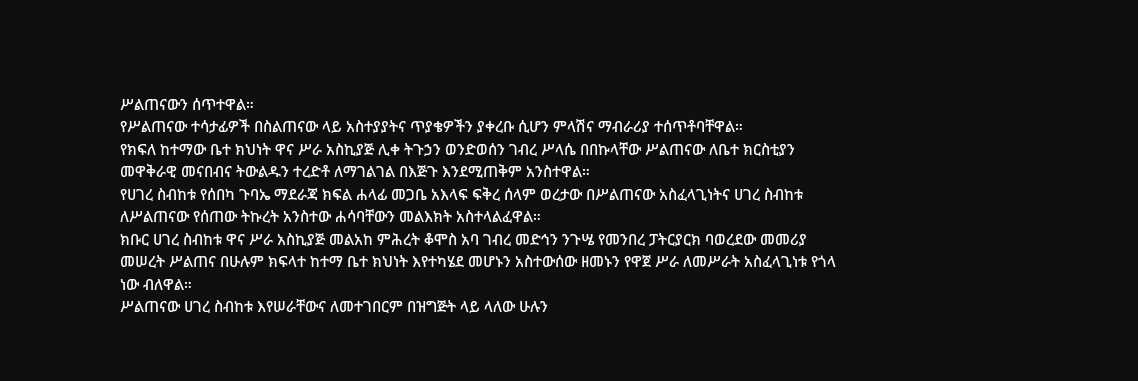ሥልጠናውን ሰጥተዋል።
የሥልጠናው ተሳታፊዎች በስልጠናው ላይ አስተያያትና ጥያቄዎችን ያቀረቡ ሲሆን ምላሽና ማብራሪያ ተሰጥቶባቸዋል።
የክፍለ ከተማው ቤተ ክህነት ዋና ሥራ አስኪያጅ ሊቀ ትጉኃን ወንድወሰን ገብረ ሥላሴ በበኩላቸው ሥልጠናው ለቤተ ክርስቲያን መዋቅራዊ መናበብና ትውልዱን ተረድቶ ለማገልገል በእጅጉ እንደሚጠቅም አንስተዋል።
የሀገረ ስብከቱ የሰበካ ጉባኤ ማደራጃ ክፍል ሐላፊ መጋቤ አእላፍ ፍቅረ ሰላም ወረታው በሥልጠናው አስፈላጊነትና ሀገረ ስብከቱ ለሥልጠናው የሰጠው ትኩረት አንስተው ሐሳባቸውን መልእክት አስተላልፈዋል።
ክቡር ሀገረ ስብከቱ ዋና ሥራ አስኪያጅ መልአከ ምሕረት ቆሞስ አባ ገብረ መድኅን ንጉሤ የመንበረ ፓትርያርክ ባወረደው መመሪያ መሠረት ሥልጠና በሁሉም ክፍላተ ከተማ ቤተ ክህነት እየተካሄደ መሆኑን አስተውሰው ዘመኑን የዋጀ ሥራ ለመሥራት አስፈላጊነቱ የጎላ ነው ብለዋል።
ሥልጠናው ሀገረ ስብከቱ እየሠራቸውና ለመተገበርም በዝግጅት ላይ ላለው ሁሉን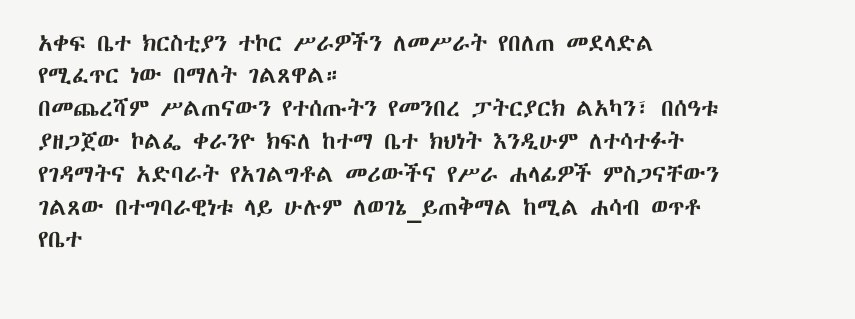አቀፍ ቤተ ክርስቲያን ተኮር ሥራዎችን ለመሥራት የበለጠ መደላድል የሚፈጥር ነው በማለት ገልጸዋል።
በመጨረሻም ሥልጠናውን የተሰጡትን የመንበረ ፓትርያርክ ልአካን፣ በሰዓቱ ያዘጋጀው ኮልፌ ቀራንዮ ክፍለ ከተማ ቤተ ክህነት እንዲሁም ለተሳተፉት የገዳማትና አድባራት የአገልግቶል መሪውችና የሥራ ሐላፊዎች ምስጋናቸውን ገልጸው በተግባራዊነቱ ላይ ሁሉም ለወገኔ_ይጠቅማል ከሚል ሐሳብ ወጥቶ የቤተ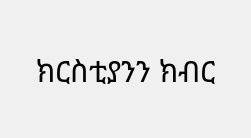ክርስቲያንን ክብር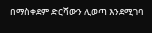በማስቀደም ድርሻውን ሊወጣ እንደሚገባ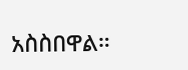አስስበዋል።